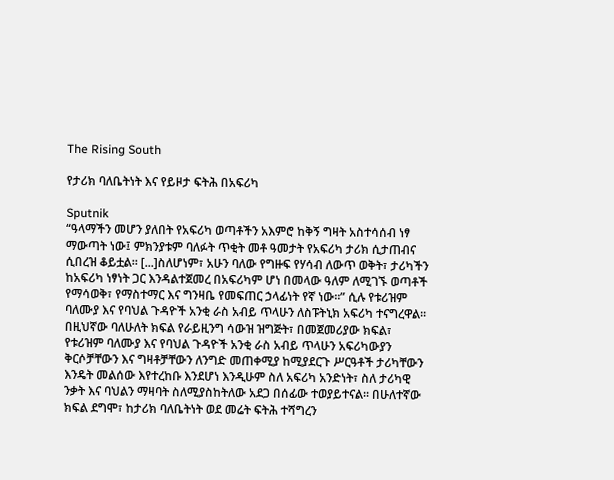The Rising South

የታሪክ ባለቤትነት እና የይዞታ ፍትሕ በአፍሪካ

Sputnik
“ዓላማችን መሆን ያለበት የአፍሪካ ወጣቶችን አእምሮ ከቅኝ ግዛት አስተሳሰብ ነፃ ማውጣት ነው፤ ምክንያቱም ባለፉት ጥቂት መቶ ዓመታት የአፍሪካ ታሪክ ሲታጠብና ሲበረዝ ቆይቷል። [...]ስለሆነም፣ አሁን ባለው የግዙፍ የሃሳብ ለውጥ ወቅት፣ ታሪካችን ከአፍሪካ ነፃነት ጋር እንዳልተጀመረ በአፍሪካም ሆነ በመላው ዓለም ለሚገኙ ወጣቶች የማሳወቅ፣ የማስተማር እና ግንዛቤ የመፍጠር ኃላፊነት የኛ ነው።” ሲሉ የቱሪዝም ባለሙያ እና የባህል ጉዳዮች አንቂ ራስ አብይ ጥላሁን ለስፑትኒክ አፍሪካ ተናግረዋል፡፡
በዚህኛው ባለሁለት ክፍል የራይዚንግ ሳውዝ ዝግጅት፣ በመጀመሪያው ክፍል፣ የቱሪዝም ባለሙያ እና የባህል ጉዳዮች አንቂ ራስ አብይ ጥላሁን አፍሪካውያን ቅርሶቻቸውን እና ግዛቶቻቸውን ለንግድ መጠቀሚያ ከሚያደርጉ ሥርዓቶች ታሪካቸውን እንዴት መልሰው እየተረከቡ እንደሆነ እንዲሁም ስለ አፍሪካ አንድነት፣ ስለ ታሪካዊ ንቃት እና ባህልን ማዛባት ስለሚያስከትለው አደጋ በሰፊው ተወያይተናል፡፡ በሁለተኛው ክፍል ደግሞ፣ ከታሪክ ባለቤትነት ወደ መሬት ፍትሕ ተሻግረን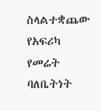ስላልተቋጨው የአፍሪካ የመሬት ባለቤትነት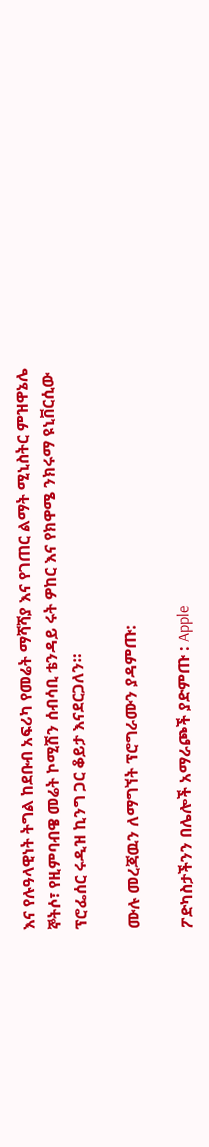እና የሉዓላዊነት ትግል ከደቡብ አፍሪካ የመሬት ማሻሻያ እና የገጠር ልማት ሚኒስትር ምዝዋኔሌ ኞትሶ፣ የዚምባብዌ መሬት ኮሚሽን ሰብሳቢ ቴንዳይ ሩት ዎከር እና የክዋሜ ንክሩማ ዩኒቨርሲው ፕሮፌሰር ሩዲዝ ኪንግ ጋር ቆይታ እናደርጋለን።

ሙሉ መረጃዉን ለማግኘት ፕሮግራሙን ያዳምጡ:

ፖድካስታችንን በሌሎች አማራጮች ያድምጡ : Apple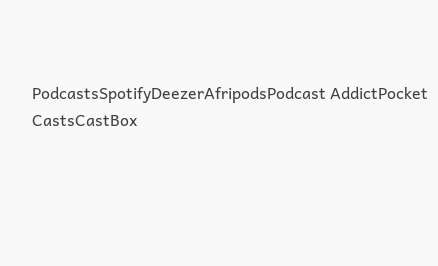PodcastsSpotifyDeezerAfripodsPodcast AddictPocket CastsCastBox